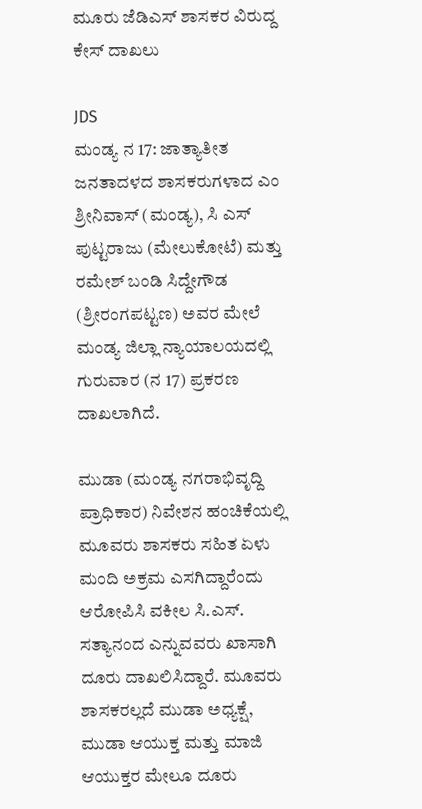ಮೂರು ಜೆಡಿಎಸ್ ಶಾಸಕರ ವಿರುದ್ದ ಕೇಸ್ ದಾಖಲು

JDS
ಮಂಡ್ಯ ನ 17: ಜಾತ್ಯಾತೀತ ಜನತಾದಳದ ಶಾಸಕರುಗಳಾದ ಎಂ ಶ್ರೀನಿವಾಸ್ (ಮಂಡ್ಯ), ಸಿ ಎಸ್ ಪುಟ್ಟರಾಜು (ಮೇಲುಕೋಟೆ) ಮತ್ತು ರಮೇಶ್ ಬಂಡಿ ಸಿದ್ದೇಗೌಡ (ಶ್ರೀರಂಗಪಟ್ಟಣ) ಅವರ ಮೇಲೆ ಮಂಡ್ಯ ಜಿಲ್ಲಾ ನ್ಯಾಯಾಲಯದಲ್ಲಿ ಗುರುವಾರ (ನ 17) ಪ್ರಕರಣ ದಾಖಲಾಗಿದೆ.

ಮುಡಾ (ಮಂಡ್ಯ ನಗರಾಭಿವೃದ್ದಿ ಪ್ರಾಧಿಕಾರ) ನಿವೇಶನ ಹಂಚಿಕೆಯಲ್ಲಿ ಮೂವರು ಶಾಸಕರು ಸಹಿತ ಏಳು ಮಂದಿ ಅಕ್ರಮ ಎಸಗಿದ್ದಾರೆಂದು ಆರೋಪಿಸಿ ವಕೀಲ ಸಿ.ಎಸ್. ಸತ್ಯಾನಂದ ಎನ್ನುವವರು ಖಾಸಾಗಿ ದೂರು ದಾಖಲಿಸಿದ್ದಾರೆ. ಮೂವರು ಶಾಸಕರಲ್ಲದೆ ಮುಡಾ ಅಧ್ಯಕ್ಷೆ, ಮುಡಾ ಆಯುಕ್ತ ಮತ್ತು ಮಾಜಿ ಆಯುಕ್ತರ ಮೇಲೂ ದೂರು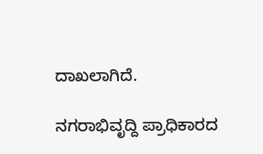ದಾಖಲಾಗಿದೆ.

ನಗರಾಭಿವೃದ್ದಿ ಪ್ರಾಧಿಕಾರದ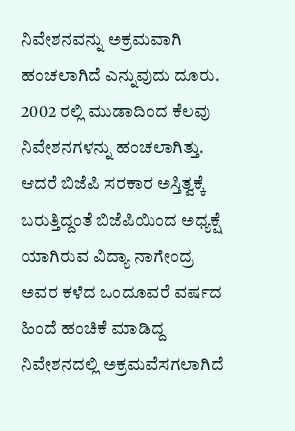ನಿವೇಶನವನ್ನು ಅಕ್ರಮವಾಗಿ ಹಂಚಲಾಗಿದೆ ಎನ್ನುವುದು ದೂರು. 2002 ರಲ್ಲಿ ಮುಡಾದಿಂದ ಕೆಲವು ನಿವೇಶನಗಳನ್ನು ಹಂಚಲಾಗಿತ್ತು. ಆದರೆ ಬಿಜೆಪಿ ಸರಕಾರ ಅಸ್ತಿತ್ವಕ್ಕೆ ಬರುತ್ತಿದ್ದಂತೆ ಬಿಜೆಪಿಯಿಂದ ಅಧ್ಯಕ್ಷೆ ಯಾಗಿರುವ ವಿದ್ಯಾ ನಾಗೇಂದ್ರ ಅವರ ಕಳೆದ ಒಂದೂವರೆ ವರ್ಷದ ಹಿಂದೆ ಹಂಚಿಕೆ ಮಾಡಿದ್ದ ನಿವೇಶನದಲ್ಲಿ ಅಕ್ರಮವೆಸಗಲಾಗಿದೆ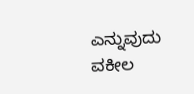ಎನ್ನುವುದು ವಕೀಲ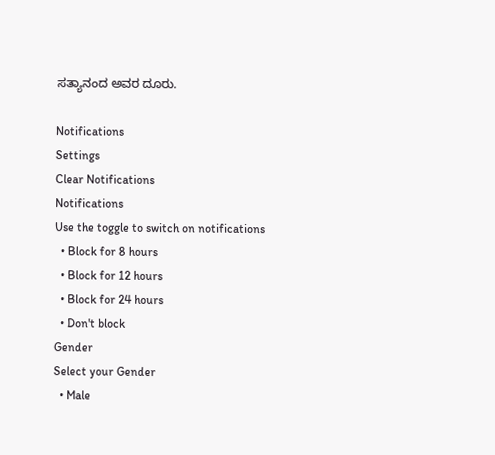ಸತ್ಯಾನಂದ ಅವರ ದೂರು.

Notifications
Settings
Clear Notifications
Notifications
Use the toggle to switch on notifications
  • Block for 8 hours
  • Block for 12 hours
  • Block for 24 hours
  • Don't block
Gender
Select your Gender
  • Male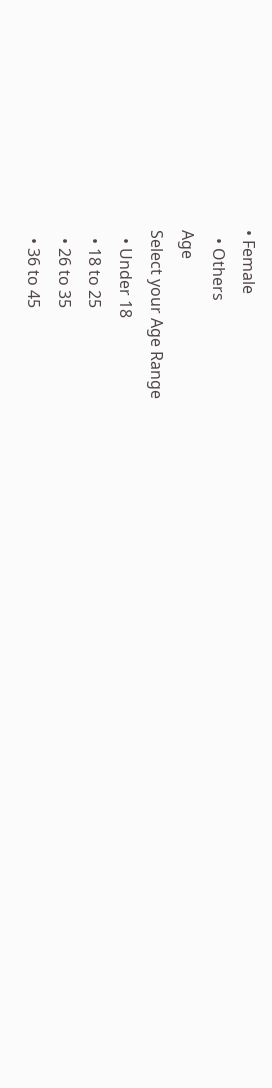• Female
  • Others
Age
Select your Age Range
  • Under 18
  • 18 to 25
  • 26 to 35
  • 36 to 45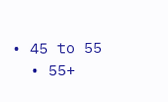• 45 to 55
  • 55+